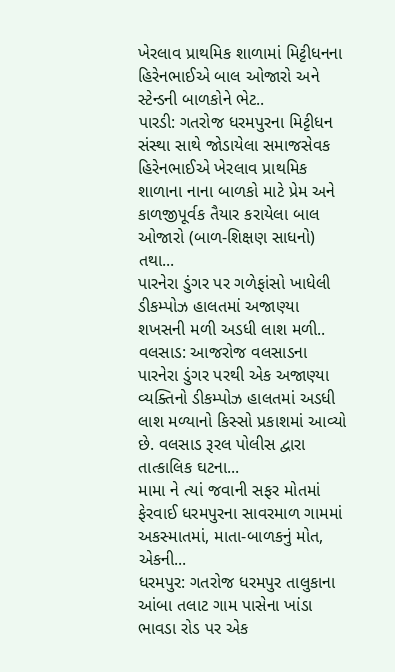ખેરલાવ પ્રાથમિક શાળામાં મિટ્ટીધનના હિરેનભાઈએ બાલ ઓજારો અને સ્ટેન્ડની બાળકોને ભેટ..
પારડી: ગતરોજ ધરમપુરના મિટ્ટીધન સંસ્થા સાથે જોડાયેલા સમાજસેવક હિરેનભાઈએ ખેરલાવ પ્રાથમિક શાળાના નાના બાળકો માટે પ્રેમ અને કાળજીપૂર્વક તૈયાર કરાયેલા બાલ ઓજારો (બાળ-શિક્ષણ સાધનો) તથા...
પારનેરા ડુંગર પર ગળેફાંસો ખાધેલી ડીકમ્પોઝ હાલતમાં અજાણ્યા શખસની મળી અડધી લાશ મળી..
વલસાડ: આજરોજ વલસાડના પારનેરા ડુંગર પરથી એક અજાણ્યા વ્યક્તિનો ડીકમ્પોઝ હાલતમાં અડધી લાશ મળ્યાનો કિસ્સો પ્રકાશમાં આવ્યો છે. વલસાડ રૂરલ પોલીસ દ્વારા તાત્કાલિક ઘટના...
મામા ને ત્યાં જવાની સફર મોતમાં ફેરવાઈ ધરમપુરના સાવરમાળ ગામમાં અકસ્માતમાં, માતા-બાળકનું મોત, એકની...
ધરમપુર: ગતરોજ ધરમપુર તાલુકાના આંબા તલાટ ગામ પાસેના ખાંડા ભાવડા રોડ પર એક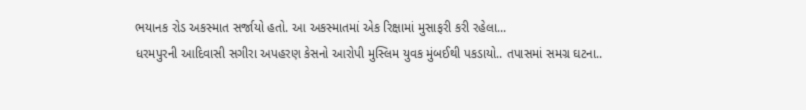ભયાનક રોડ અકસ્માત સર્જાયો હતો. આ અકસ્માતમાં એક રિક્ષામાં મુસાફરી કરી રહેલા...
ધરમપુરની આદિવાસી સગીરા અપહરણ કેસનો આરોપી મુસ્લિમ યુવક મુંબઈથી પકડાયો.. તપાસમાં સમગ્ર ઘટના..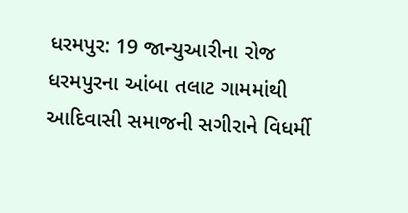ધરમપુર: 19 જાન્યુઆરીના રોજ ધરમપુરના આંબા તલાટ ગામમાંથી આદિવાસી સમાજની સગીરાને વિધર્મી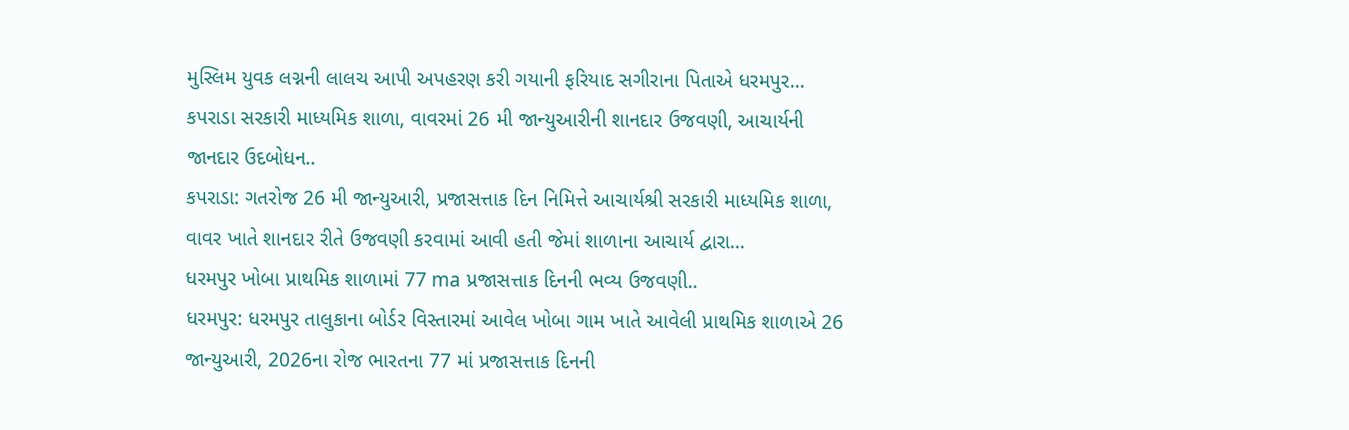મુસ્લિમ યુવક લગ્નની લાલચ આપી અપહરણ કરી ગયાની ફરિયાદ સગીરાના પિતાએ ધરમપુર...
કપરાડા સરકારી માધ્યમિક શાળા, વાવરમાં 26 મી જાન્યુઆરીની શાનદાર ઉજવણી, આચાર્યની જાનદાર ઉદબોધન..
કપરાડા: ગતરોજ 26 મી જાન્યુઆરી, પ્રજાસત્તાક દિન નિમિત્તે આચાર્યશ્રી સરકારી માધ્યમિક શાળા, વાવર ખાતે શાનદાર રીતે ઉજવણી કરવામાં આવી હતી જેમાં શાળાના આચાર્ય દ્વારા...
ધરમપુર ખોબા પ્રાથમિક શાળામાં 77 ma પ્રજાસત્તાક દિનની ભવ્ય ઉજવણી..
ધરમપુર: ધરમપુર તાલુકાના બોર્ડર વિસ્તારમાં આવેલ ખોબા ગામ ખાતે આવેલી પ્રાથમિક શાળાએ 26 જાન્યુઆરી, 2026ના રોજ ભારતના 77 માં પ્રજાસત્તાક દિનની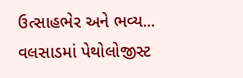ઉત્સાહભેર અને ભવ્ય...
વલસાડમાં પેથોલોજીસ્ટ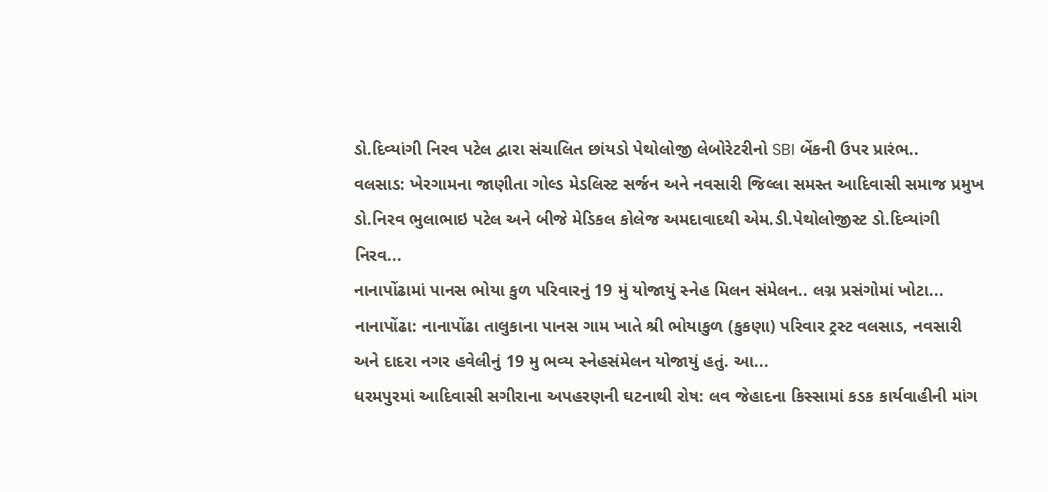ડો.દિવ્યાંગી નિરવ પટેલ દ્વારા સંચાલિત છાંયડો પેથોલોજી લેબોરેટરીનો SBI બેંકની ઉપર પ્રારંભ..
વલસાડ: ખેરગામના જાણીતા ગોલ્ડ મેડલિસ્ટ સર્જન અને નવસારી જિલ્લા સમસ્ત આદિવાસી સમાજ પ્રમુખ ડો.નિરવ ભુલાભાઇ પટેલ અને બીજે મેડિકલ કોલેજ અમદાવાદથી એમ.ડી.પેથોલોજીસ્ટ ડો.દિવ્યાંગી નિરવ...
નાનાપોંઢામાં પાનસ ભોયા કુળ પરિવારનું 19 મું યોજાયું સ્નેહ મિલન સંમેલન.. લગ્ન પ્રસંગોમાં ખોટા...
નાનાપોંઢા: નાનાપોંઢા તાલુકાના પાનસ ગામ ખાતે શ્રી ભોયાકુળ (કુકણા) પરિવાર ટ્રસ્ટ વલસાડ, નવસારી અને દાદરા નગર હવેલીનું 19 મુ ભવ્ય સ્નેહસંમેલન યોજાયું હતું. આ...
ધરમપુરમાં આદિવાસી સગીરાના અપહરણની ઘટનાથી રોષ: લવ જેહાદના કિસ્સામાં કડક કાર્યવાહીની માંગ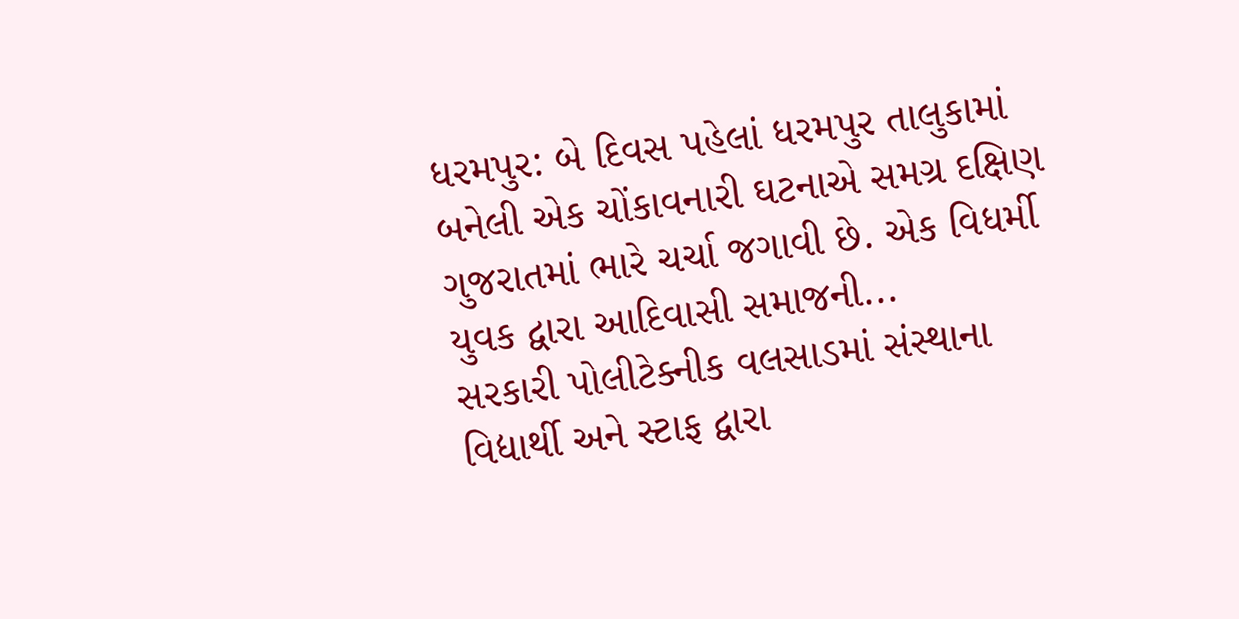ધરમપુર: બે દિવસ પહેલાં ધરમપુર તાલુકામાં બનેલી એક ચોંકાવનારી ઘટનાએ સમગ્ર દક્ષિણ ગુજરાતમાં ભારે ચર્ચા જગાવી છે. એક વિધર્મી યુવક દ્વારા આદિવાસી સમાજની...
સરકારી પોલીટેક્નીક વલસાડમાં સંસ્થાના વિદ્યાર્થી અને સ્ટાફ દ્વારા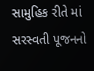સામુહિક રીતે માં સરસ્વતી પૂજનનો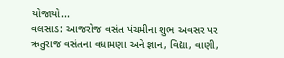યોજાયો...
વલસાડ: આજરોજ વસંત પંચમીના શુભ અવસર પર ઋતુરાજ વસંતના વધામણા અને જ્ઞાન, વિદ્યા, વાણી,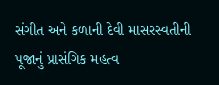સંગીત અને કળાની દેવી માસરસ્વતીની પૂજાનું પ્રાસંગિક મહત્વ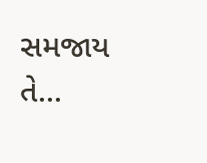સમજાય તે...